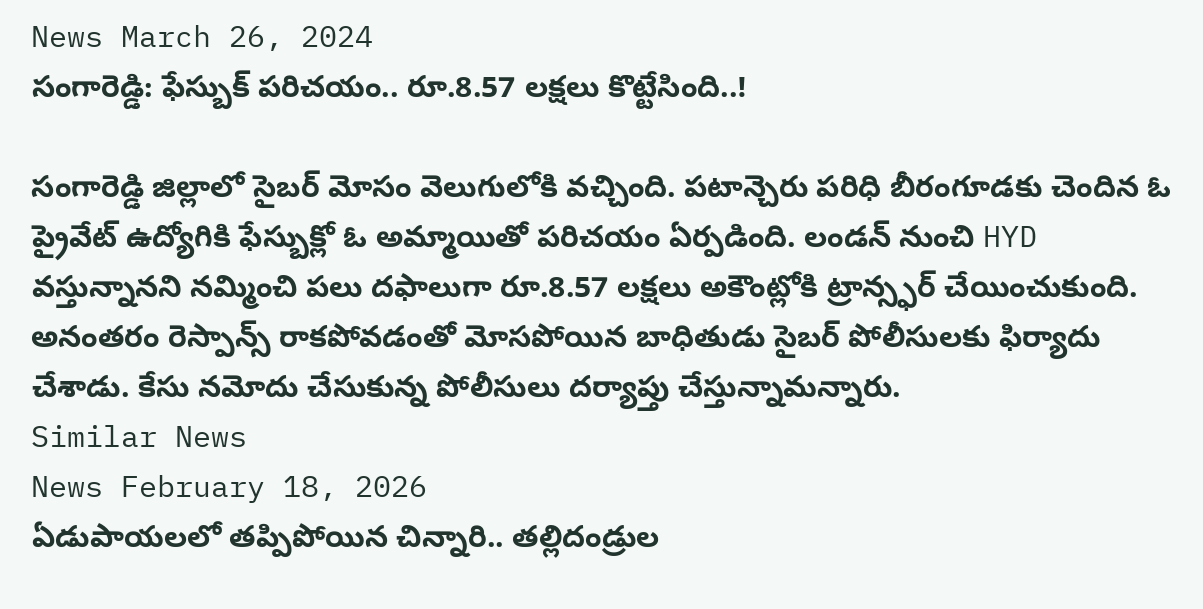News March 26, 2024
సంగారెడ్డి: ఫేస్బుక్ పరిచయం.. రూ.8.57 లక్షలు కొట్టేసింది..!

సంగారెడ్డి జిల్లాలో సైబర్ మోసం వెలుగులోకి వచ్చింది. పటాన్చెరు పరిధి బీరంగూడకు చెందిన ఓ ప్రైవేట్ ఉద్యోగికి ఫేస్బుక్లో ఓ అమ్మాయితో పరిచయం ఏర్పడింది. లండన్ నుంచి HYD వస్తున్నానని నమ్మించి పలు దఫాలుగా రూ.8.57 లక్షలు అకౌంట్లోకి ట్రాన్స్ఫర్ చేయించుకుంది. అనంతరం రెస్పాన్స్ రాకపోవడంతో మోసపోయిన బాధితుడు సైబర్ పోలీసులకు ఫిర్యాదు చేశాడు. కేసు నమోదు చేసుకున్న పోలీసులు దర్యాప్తు చేస్తున్నామన్నారు.
Similar News
News February 18, 2026
ఏడుపాయలలో తప్పిపోయిన చిన్నారి.. తల్లిదండ్రుల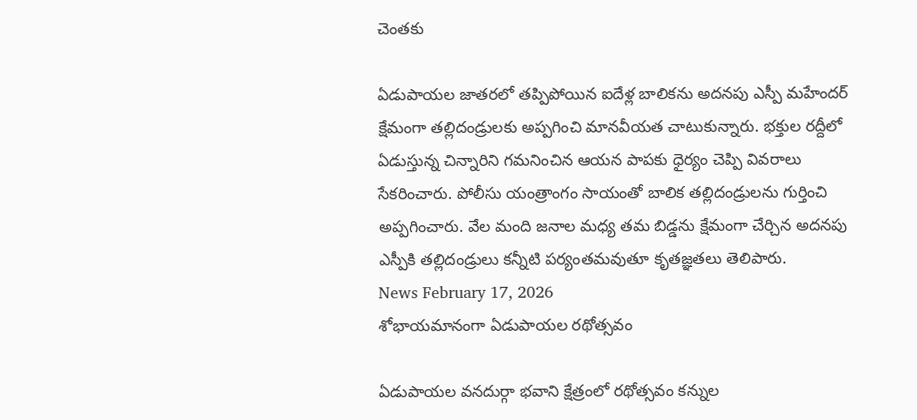చెంతకు

ఏడుపాయల జాతరలో తప్పిపోయిన ఐదేళ్ల బాలికను అదనపు ఎస్పీ మహేందర్ క్షేమంగా తల్లిదండ్రులకు అప్పగించి మానవీయత చాటుకున్నారు. భక్తుల రద్దీలో ఏడుస్తున్న చిన్నారిని గమనించిన ఆయన పాపకు ధైర్యం చెప్పి వివరాలు సేకరించారు. పోలీసు యంత్రాంగం సాయంతో బాలిక తల్లిదండ్రులను గుర్తించి అప్పగించారు. వేల మంది జనాల మధ్య తమ బిడ్డను క్షేమంగా చేర్చిన అదనపు ఎస్పీకి తల్లిదండ్రులు కన్నీటి పర్యంతమవుతూ కృతజ్ఞతలు తెలిపారు.
News February 17, 2026
శోభాయమానంగా ఏడుపాయల రథోత్సవం

ఏడుపాయల వనదుర్గా భవాని క్షేత్రంలో రథోత్సవం కన్నుల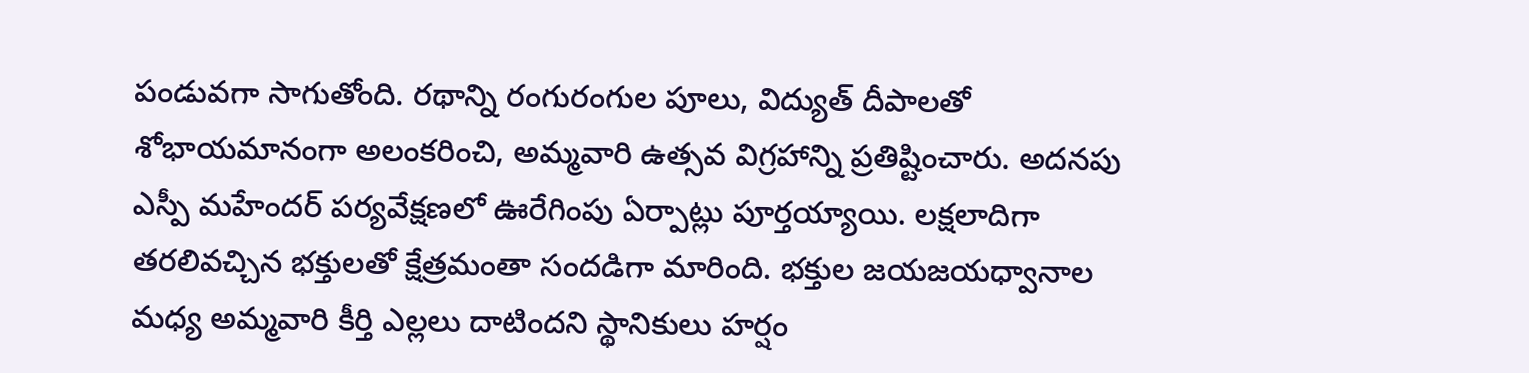పండువగా సాగుతోంది. రథాన్ని రంగురంగుల పూలు, విద్యుత్ దీపాలతో శోభాయమానంగా అలంకరించి, అమ్మవారి ఉత్సవ విగ్రహాన్ని ప్రతిష్టించారు. అదనపు ఎస్పీ మహేందర్ పర్యవేక్షణలో ఊరేగింపు ఏర్పాట్లు పూర్తయ్యాయి. లక్షలాదిగా తరలివచ్చిన భక్తులతో క్షేత్రమంతా సందడిగా మారింది. భక్తుల జయజయధ్వానాల మధ్య అమ్మవారి కీర్తి ఎల్లలు దాటిందని స్థానికులు హర్షం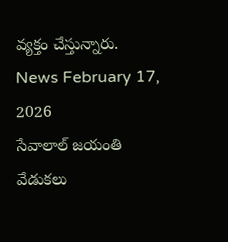వ్యక్తం చేస్తున్నారు.
News February 17, 2026
సేవాలాల్ జయంతి వేడుకలు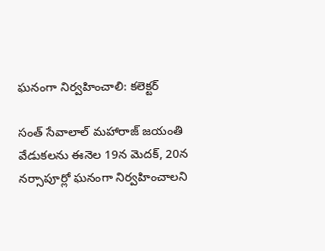ఘనంగా నిర్వహించాలి: కలెక్టర్

సంత్ సేవాలాల్ మహారాజ్ జయంతి వేడుకలను ఈనెల 19న మెదక్, 20న నర్సాపూర్లో ఘనంగా నిర్వహించాలని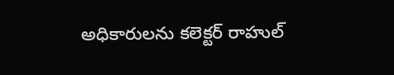అధికారులను కలెక్టర్ రాహుల్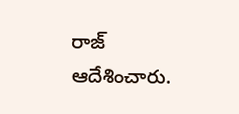రాజ్ ఆదేశించారు.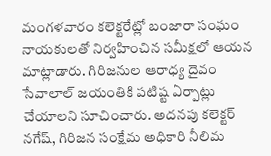మంగళవారం కలెక్టరేట్లో బంజారా సంఘం నాయకులతో నిర్వహించిన సమీక్షలో ఆయన మాట్లాడారు. గిరిజనుల ఆరాధ్య దైవం సేవాలాల్ జయంతికి పటిష్ట ఏర్పాట్లు చేయాలని సూచించారు. అదనపు కలెక్టర్ నగేష్, గిరిజన సంక్షేమ అధికారి నీలిమ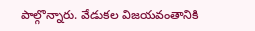పాల్గొన్నారు. వేడుకల విజయవంతానికి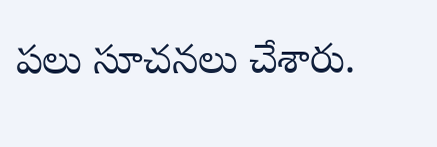పలు సూచనలు చేశారు.